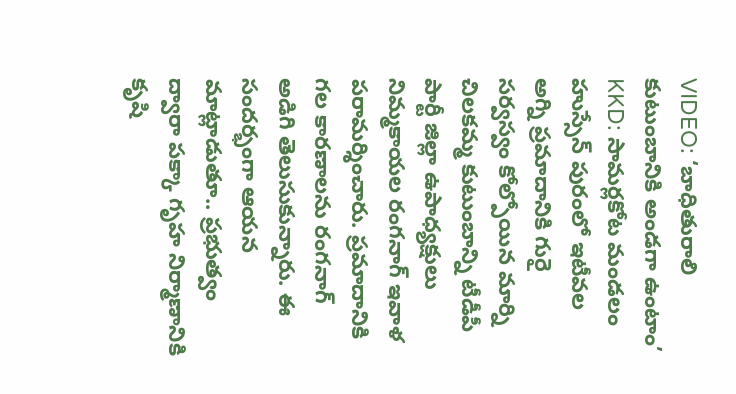VIDEO: ‘బాధితురాలి కుటుంబానికి అండగా ఉంటాం’
KKD: సామర్లకోట మండలం హుస్సేన్ పురంలో ఇటీవల అగ్ని ప్రమాదానికి గురై సర్వస్వం కోల్పోయిన మార్ని చిలకమ్మ కుటుంబాన్ని టీడీపీ పార్టీ జిల్లా ఉపాధ్యక్షులు నిమ్మకాయల రంగనాగ్ ఇవాళ పరామర్శించారు. ప్రమాదానికి గల కారణాలను రంగనాగ్ అడిగి తెలుసుకున్నారు. ఈ సందర్భంగా ఆయన మాట్లాడుతూ.. ప్రభుత్వం ద్వారా పక్కా గృహ నిర్మాణానికి కృషి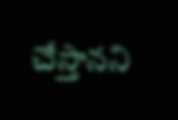చేస్తానని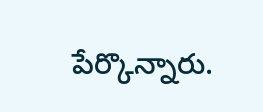పేర్కొన్నారు.